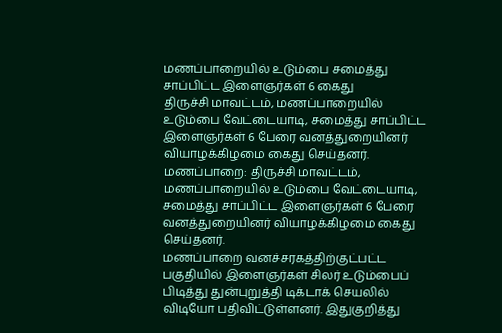மணப்பாறையில் உடும்பை சமைத்து சாப்பிட்ட இளைஞர்கள் 6 கைது
திருச்சி மாவட்டம், மணப்பாறையில் உடும்பை வேட்டையாடி, சமைத்து சாப்பிட்ட இளைஞர்கள் 6 பேரை வனத்துறையினர் வியாழக்கிழமை கைது செய்தனர்.
மணப்பாறை: திருச்சி மாவட்டம், மணப்பாறையில் உடும்பை வேட்டையாடி, சமைத்து சாப்பிட்ட இளைஞர்கள் 6 பேரை வனத்துறையினர் வியாழக்கிழமை கைது செய்தனர்.
மணப்பாறை வனச்சரகத்திற்குட்பட்ட பகுதியில் இளைஞர்கள் சிலர் உடும்பைப் பிடித்து துன்புறுத்தி டிக்டாக் செயலில் விடியோ பதிவிட்டுள்ளனர். இதுகுறித்து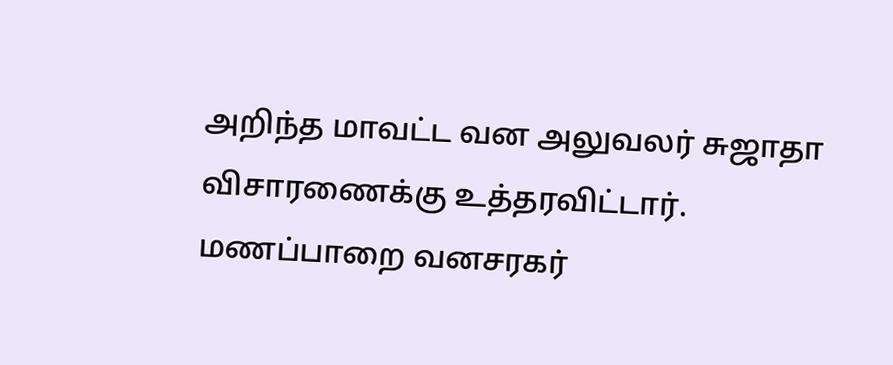அறிந்த மாவட்ட வன அலுவலர் சுஜாதா விசாரணைக்கு உத்தரவிட்டார். மணப்பாறை வனசரகர்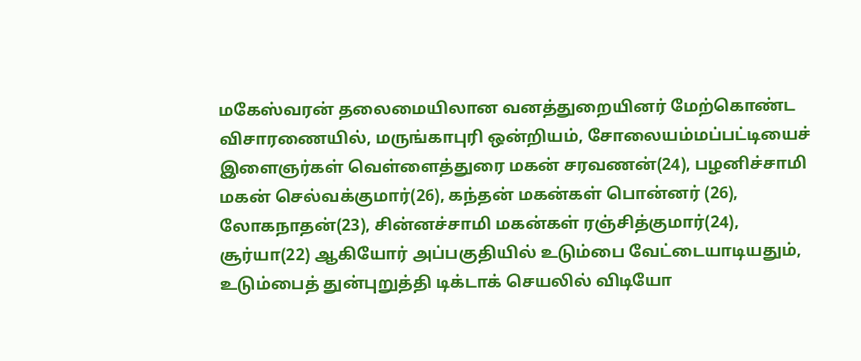மகேஸ்வரன் தலைமையிலான வனத்துறையினர் மேற்கொண்ட விசாரணையில், மருங்காபுரி ஒன்றியம், சோலையம்மப்பட்டியைச் இளைஞர்கள் வெள்ளைத்துரை மகன் சரவணன்(24), பழனிச்சாமி மகன் செல்வக்குமார்(26), கந்தன் மகன்கள் பொன்னர் (26), லோகநாதன்(23), சின்னச்சாமி மகன்கள் ரஞ்சித்குமார்(24), சூர்யா(22) ஆகியோர் அப்பகுதியில் உடும்பை வேட்டையாடியதும், உடும்பைத் துன்புறுத்தி டிக்டாக் செயலில் விடியோ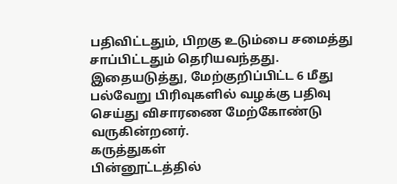பதிவிட்டதும், பிறகு உடும்பை சமைத்து சாப்பிட்டதும் தெரியவந்தது. இதையடுத்து, மேற்குறிப்பிட்ட 6 மீது பல்வேறு பிரிவுகளில் வழக்கு பதிவு செய்து விசாரணை மேற்கோண்டு வருகின்றனர்.
கருத்துகள்
பின்னூட்டத்தில்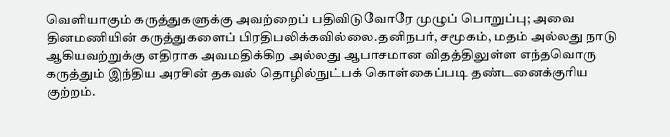வெளியாகும் கருத்துகளுக்கு அவற்றைப் பதிவிடுவோரே முழுப் பொறுப்பு; அவை தினமணியின் கருத்துகளைப் பிரதிபலிக்கவில்லை.தனிநபர், சமூகம், மதம் அல்லது நாடு ஆகியவற்றுக்கு எதிராக அவமதிக்கிற அல்லது ஆபாசமான விதத்திலுள்ள எந்தவொரு கருத்தும் இந்திய அரசின் தகவல் தொழில்நுட்பக் கொள்கைப்படி தண்டனைக்குரிய குற்றம்.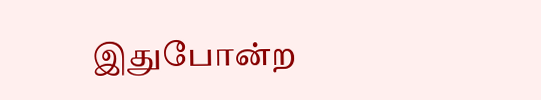இதுபோன்ற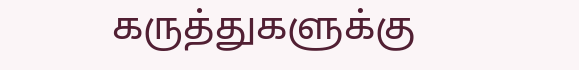கருத்துகளுக்கு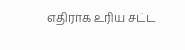எதிராக உரிய சட்ட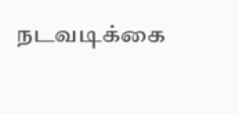நடவடிக்கை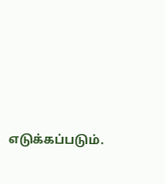எடுக்கப்படும்.